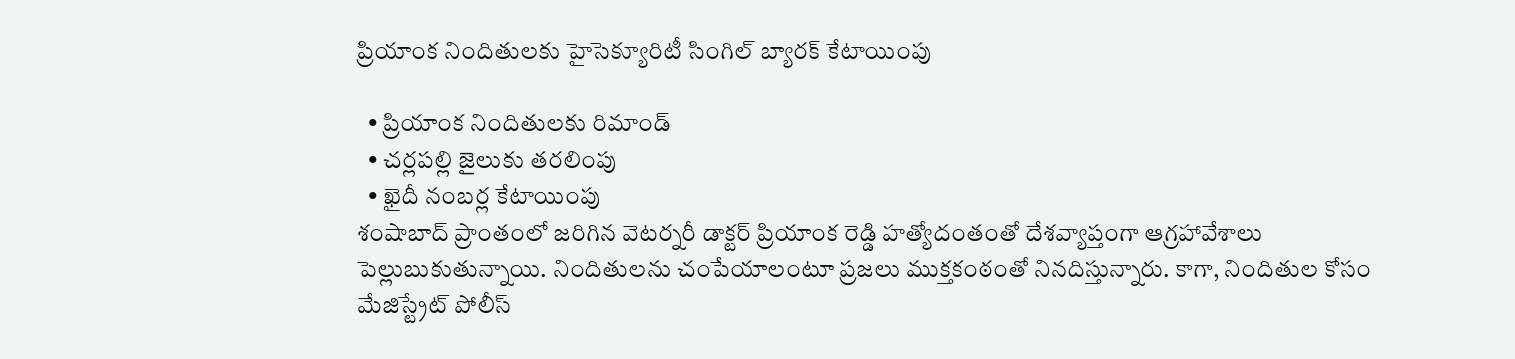ప్రియాంక నిందితులకు హైసెక్యూరిటీ సింగిల్ బ్యారక్ కేటాయింపు

  • ప్రియాంక నిందితులకు రిమాండ్
  • చర్లపల్లి జైలుకు తరలింపు
  • ఖైదీ నంబర్ల కేటాయింపు
శంషాబాద్ ప్రాంతంలో జరిగిన వెటర్నరీ డాక్టర్ ప్రియాంక రెడ్డి హత్యోదంతంతో దేశవ్యాప్తంగా ఆగ్రహావేశాలు పెల్లుబుకుతున్నాయి. నిందితులను చంపేయాలంటూ ప్రజలు ముక్తకంఠంతో నినదిస్తున్నారు. కాగా, నిందితుల కోసం మేజిస్ట్రేట్ పోలీస్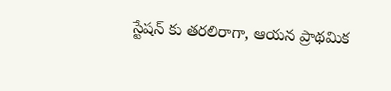స్టేషన్ కు తరలిరాగా, ఆయన ప్రాథమిక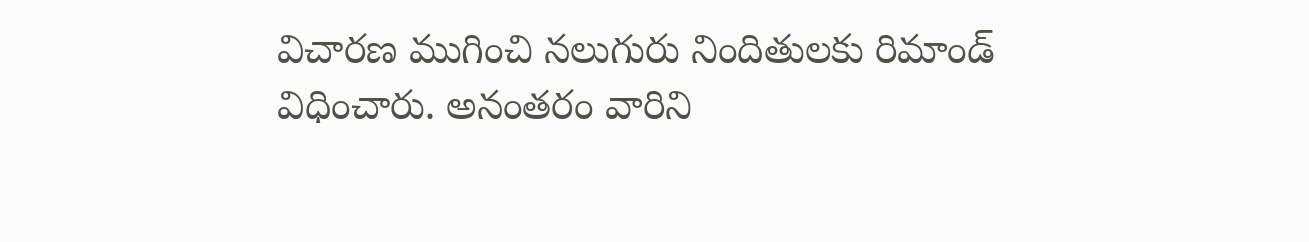విచారణ ముగించి నలుగురు నిందితులకు రిమాండ్ విధించారు. అనంతరం వారిని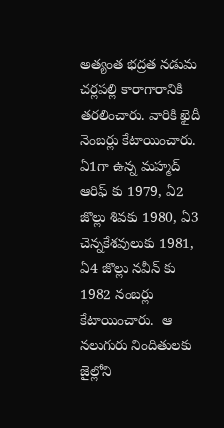అత్యంత భద్రత నడుమ చర్లపల్లి కారాగారానికి తరలించారు. వారికి ఖైదీ నెంబర్లు కేటాయించారు. ఏ1గా ఉన్న మహ్మద్ ఆరిఫ్ కు 1979, ఏ2 జొల్లు శివకు 1980, ఏ3 చెన్నకేశవులుకు 1981, ఏ4 జొల్లు నవీన్ కు 1982 నంబర్లు కేటాయించారు.  ఆ నలుగురు నిందితులకు జైల్లోని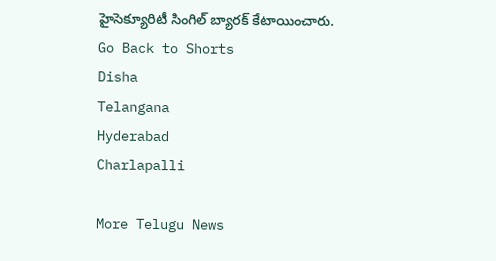హైసెక్యూరిటీ సింగిల్ బ్యారక్ కేటాయించారు.
Go Back to Shorts
Disha
Telangana
Hyderabad
Charlapalli

More Telugu News